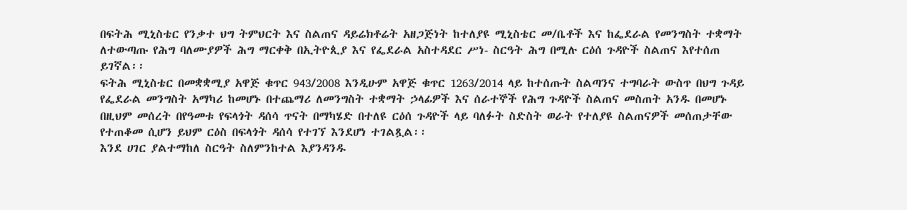በፍትሕ ሚኒስቴር የንቃተ ህግ ትምህርት እና ስልጠና ዳይሬክቶሬት አዘጋጅነት ከተለያዩ ሚኒስቴር መ/ቤቶች እና ከፌደራል የመንግስት ተቋማት ለተውጣጡ የሕግ ባለሙያዎች ሕግ ማርቀቅ በኢትዮጲያ እና የፌደራል አስተዳደር ሥነ- ስርዓት ሕግ በሚሉ ርዕሰ ጉዳዮች ስልጠና እየተሰጠ ይገኛል፡፡
ፍትሕ ሚኒስቴር በመቋቋሚያ አዋጅ ቁጥር 943/2008 እንዲሁም አዋጅ ቁጥር 1263/2014 ላይ ከተሰጡት ስልጣንና ተግባራት ውስጥ በህግ ጉዳይ የፌደራል መንግስት አማካሪ ከመሆኑ በተጨማሪ ለመንግስት ተቋማት ኃላፊዎች እና ሰራተኞች የሕግ ጉዳዮች ስልጠና መስጠት አንዱ በመሆኑ በዚህም መሰረት በየዓመቱ የፍላጎት ዳሰሳ ጥናት በማካሄድ በተለዩ ርዕሰ ጉዳዮች ላይ ባለፉት ስድስት ወራት የተለያዩ ስልጠናዎች መሰጠታቸው የተጠቆመ ሲሆን ይህም ርዕስ በፍላጎት ዳሰሳ የተገኘ እንደሆነ ተገልጿል፡፡
እንደ ሀገር ያልተማከለ ስርዓት ስለምንከተል እያንዳንዱ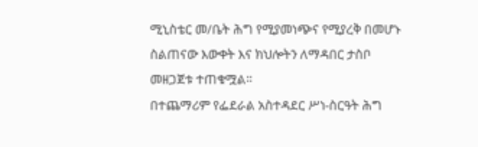ሚኒስቴር መ/ቤት ሕግ የሚያመነጭና የሚያረቅ በመሆኑ ስልጠናው እውቀት እና ክህሎትን ለማዳበር ታስቦ መዘጋጀቱ ተጠቁሟል፡፡
በተጨማሪም የፌደራል አስተዳደር ሥነ-ስርዓት ሕግ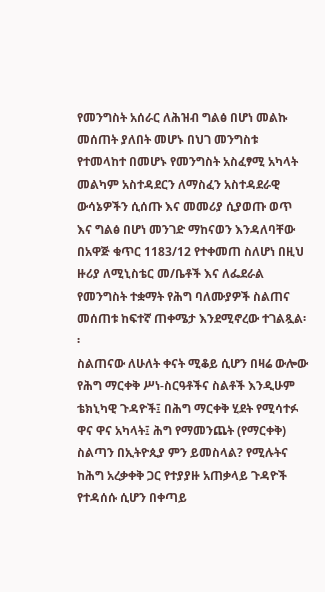የመንግስት አሰራር ለሕዝብ ግልፅ በሆነ መልኩ መሰጠት ያለበት መሆኑ በህገ መንግስቱ የተመላከተ በመሆኑ የመንግስት አስፈፃሚ አካላት መልካም አስተዳደርን ለማስፈን አስተዳደራዊ ውሳኔዎችን ሲሰጡ እና መመሪያ ሲያወጡ ወጥ እና ግልፅ በሆነ መንገድ ማከናወን እንዳለባቸው በአዋጅ ቁጥር 1183/12 የተቀመጠ ስለሆነ በዚህ ዙሪያ ለሚኒስቴር መ/ቤቶች እና ለፌደራል የመንግስት ተቋማት የሕግ ባለሙያዎች ስልጠና መሰጠቱ ከፍተኛ ጠቀሜታ እንደሚኖረው ተገልጿል፡፡
ስልጠናው ለሁለት ቀናት ሚቆይ ሲሆን በዛሬ ውሎው የሕግ ማርቀቅ ሥነ-ስርዓቶችና ስልቶች እንዲሁም ቴክኒካዊ ጉዳዮች፤ በሕግ ማርቀቅ ሂደት የሚሳተፉ ዋና ዋና አካላት፤ ሕግ የማመንጨት (የማርቀቅ) ስልጣን በኢትዮጲያ ምን ይመስላል? የሚሉትና ከሕግ አረቃቀቅ ጋር የተያያዙ አጠቃላይ ጉዳዮች የተዳሰሱ ሲሆን በቀጣይ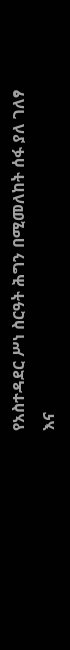የአስተዳደር ሥነ ስርዓት ሕግን በሚመለከት ሰፋ ያለ ገለፃ እና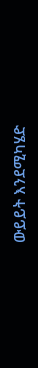ውይይት እንደሚካሄድ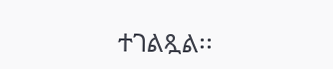ተገልጿል፡፡